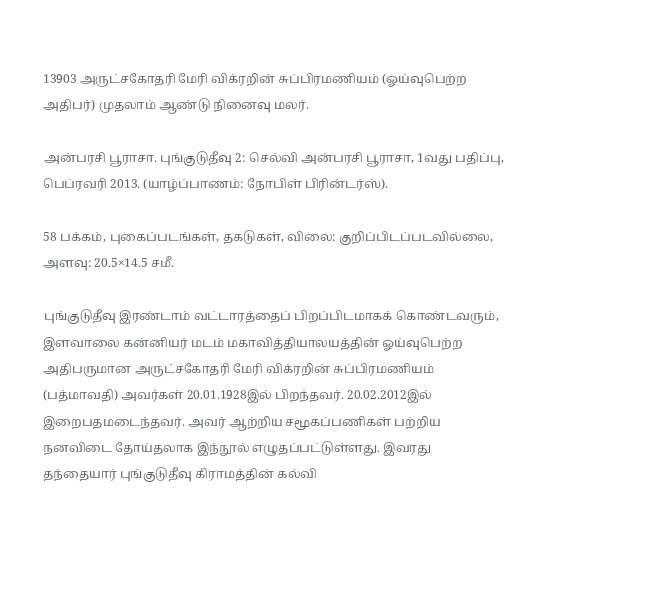13903 அருட்சகோதரி மேரி விக்ரறின் சுப்பிரமணியம் (ஓய்வுபெற்ற அதிபர்) முதலாம் ஆண்டு நினைவு மலர்.

அன்பரசி பூராசா. புங்குடுதீவு 2: செல்வி அன்பரசி பூராசா, 1வது பதிப்பு, பெப்ரவரி 2013. (யாழ்ப்பாணம்: நோபிள் பிரின்டர்ஸ்).

58 பக்கம், புகைப்படங்கள், தகடுகள், விலை: குறிப்பிடப்படவில்லை, அளவு: 20.5×14.5 சமீ.

புங்குடுதீவு இரண்டாம் வட்டாரத்தைப் பிறப்பிடமாகக் கொண்டவரும், இளவாலை கன்னியர் மடம் மகாவித்தியாலயத்தின் ஓய்வுபெற்ற அதிபருமான அருட்சகோதரி மேரி விக்ரறின் சுப்பிரமணியம் (பத்மாவதி) அவர்கள் 20.01.1928இல் பிறந்தவர். 20.02.2012இல் இறைபதமடைந்தவர். அவர் ஆற்றிய சமூகப்பணிகள் பற்றிய நனவிடை தோய்தலாக இந்நூல் எழுதப்பட்டுள்ளது. இவரது தந்தையார் புங்குடுதீவு கிராமத்தின் கல்வி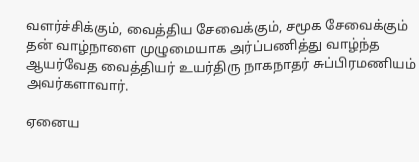வளர்ச்சிக்கும், வைத்திய சேவைக்கும், சமூக சேவைக்கும் தன் வாழ்நாளை முழுமையாக அர்ப்பணித்து வாழ்ந்த ஆயர்வேத வைத்தியர் உயர்திரு நாகநாதர் சுப்பிரமணியம் அவர்களாவார்.

ஏனைய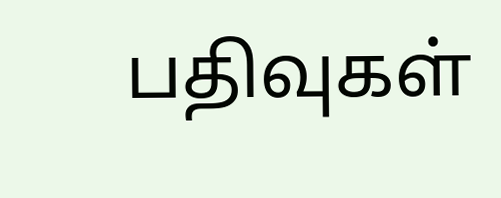பதிவுகள்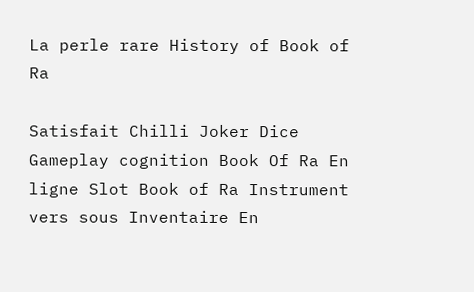La perle rare History of Book of Ra

Satisfait Chilli Joker Dice Gameplay cognition Book Of Ra En ligne Slot Book of Ra Instrument vers sous Inventaire En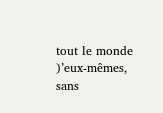tout le monde )’eux-mêmes, sans